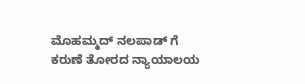ಮೊಹಮ್ಮದ್ ನಲಪಾಡ್ ಗೆ ಕರುಣೆ ತೋರದ ನ್ಯಾಯಾಲಯ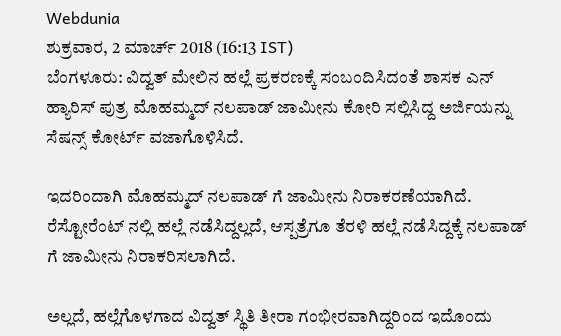Webdunia
ಶುಕ್ರವಾರ, 2 ಮಾರ್ಚ್ 2018 (16:13 IST)
ಬೆಂಗಳೂರು: ವಿದ್ವತ್ ಮೇಲಿನ ಹಲ್ಲೆ ಪ್ರಕರಣಕ್ಕೆ ಸಂಬಂದಿಸಿದಂತೆ ಶಾಸಕ ಎನ್ ಹ್ಯಾರಿಸ್ ಪುತ್ರ ಮೊಹಮ್ಮದ್ ನಲಪಾಡ್ ಜಾಮೀನು ಕೋರಿ ಸಲ್ಲಿಸಿದ್ದ ಅರ್ಜಿಯನ್ನು ಸೆಷನ್ಸ್ ಕೋರ್ಟ್ ವಜಾಗೊಳಿಸಿದೆ.

ಇದರಿಂದಾಗಿ ಮೊಹಮ್ಮದ್ ನಲಪಾಡ್ ಗೆ ಜಾಮೀನು ನಿರಾಕರಣೆಯಾಗಿದೆ. ರೆಸ್ಟೋರೆಂಟ್ ನಲ್ಲಿ ಹಲ್ಲೆ ನಡೆಸಿದ್ದಲ್ಲದೆ, ಆಸ್ಪತ್ರೆಗೂ ತೆರಳಿ ಹಲ್ಲೆ ನಡೆಸಿದ್ದಕ್ಕೆ ನಲಪಾಡ್ ಗೆ ಜಾಮೀನು ನಿರಾಕರಿಸಲಾಗಿದೆ.

ಅಲ್ಲದೆ, ಹಲ್ಲೆಗೊಳಗಾದ ವಿದ್ವತ್ ಸ್ಥಿತಿ ತೀರಾ ಗಂಭೀರವಾಗಿದ್ದರಿಂದ ಇದೊಂದು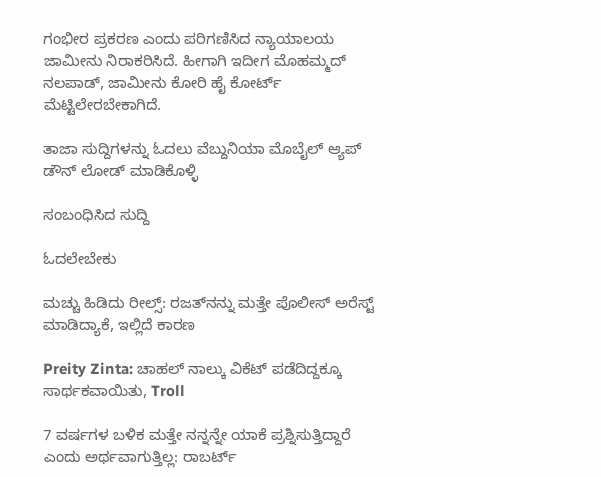ಗಂಭೀರ ಪ್ರಕರಣ ಎಂದು ಪರಿಗಣಿಸಿದ ನ್ಯಾಯಾಲಯ ಜಾಮೀನು ನಿರಾಕರಿಸಿದೆ. ಹೀಗಾಗಿ ಇದೀಗ ಮೊಹಮ್ಮದ್ ನಲಪಾಡ್, ಜಾಮೀನು ಕೋರಿ ಹೈ ಕೋರ್ಟ್ ಮೆಟ್ಟಿಲೇರಬೇಕಾಗಿದೆ.

ತಾಜಾ ಸುದ್ದಿಗಳನ್ನು ಓದಲು ವೆಬ್ದುನಿಯಾ ಮೊಬೈಲ್ ಆ್ಯಪ್ ಡೌನ್ ಲೋಡ್ ಮಾಡಿಕೊಳ್ಳಿ

ಸಂಬಂಧಿಸಿದ ಸುದ್ದಿ

ಓದಲೇಬೇಕು

ಮಚ್ಚು ಹಿಡಿದು ರೀಲ್ಸ್‌: ರಜತ್‌ನನ್ನು ಮತ್ತೇ ಪೊಲೀಸ್ ಅರೆಸ್ಟ್ ಮಾಡಿದ್ಯಾಕೆ, ಇಲ್ಲಿದೆ ಕಾರಣ

Preity Zinta: ಚಾಹಲ್ ನಾಲ್ಕು ವಿಕೆಟ್ ಪಡೆದಿದ್ದಕ್ಕೂ ಸಾರ್ಥಕವಾಯಿತು, Troll

7 ವರ್ಷಗಳ ಬಳಿಕ ಮತ್ತೇ ನನ್ನನ್ನೇ ಯಾಕೆ ಪ್ರಶ್ನಿಸುತ್ತಿದ್ದಾರೆ ಎಂದು ಅರ್ಥವಾಗುತ್ತಿಲ್ಲ: ರಾಬರ್ಟ್‌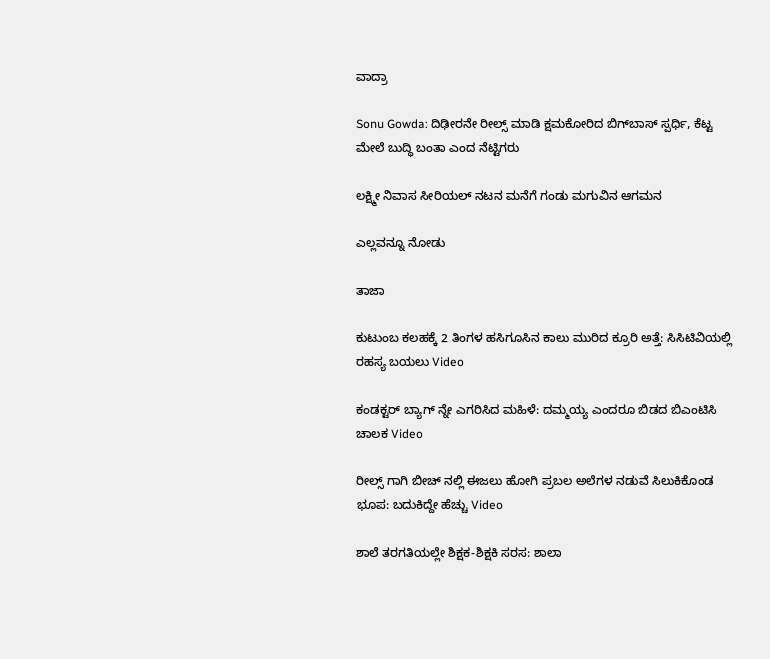ವಾದ್ರಾ

Sonu Gowda: ದಿಢೀರನೇ ರೀಲ್ಸ್ ಮಾಡಿ ಕ್ಷಮಕೋರಿದ ಬಿಗ್‌ಬಾಸ್‌ ಸ್ಪರ್ಧಿ, ಕೆಟ್ಟ ಮೇಲೆ ಬುದ್ಧಿ ಬಂತಾ ಎಂದ ನೆಟ್ಟಿಗರು

ಲಕ್ಷ್ಮೀ ನಿವಾಸ ಸೀರಿಯಲ್ ನಟನ ಮನೆಗೆ ಗಂಡು ಮಗುವಿನ ಆಗಮನ

ಎಲ್ಲವನ್ನೂ ನೋಡು

ತಾಜಾ

ಕುಟುಂಬ ಕಲಹಕ್ಕೆ 2 ತಿಂಗಳ ಹಸಿಗೂಸಿನ ಕಾಲು ಮುರಿದ ಕ್ರೂರಿ ಅತ್ತೆ: ಸಿಸಿಟಿವಿಯಲ್ಲಿ ರಹಸ್ಯ ಬಯಲು Video

ಕಂಡಕ್ಟರ್ ಬ್ಯಾಗ್ ನ್ನೇ ಎಗರಿಸಿದ ಮಹಿಳೆ: ದಮ್ಮಯ್ಯ ಎಂದರೂ ಬಿಡದ ಬಿಎಂಟಿಸಿ ಚಾಲಕ Video

ರೀಲ್ಸ್ ಗಾಗಿ ಬೀಚ್ ನಲ್ಲಿ ಈಜಲು ಹೋಗಿ ಪ್ರಬಲ ಅಲೆಗಳ ನಡುವೆ ಸಿಲುಕಿಕೊಂಡ ಭೂಪ: ಬದುಕಿದ್ದೇ ಹೆಚ್ಚು Video

ಶಾಲೆ ತರಗತಿಯಲ್ಲೇ ಶಿಕ್ಷಕ-ಶಿಕ್ಷಕಿ ಸರಸ: ಶಾಲಾ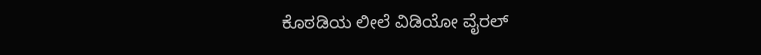ಕೊಠಡಿಯ ಲೀಲೆ ವಿಡಿಯೋ ವೈರಲ್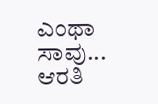ಎಂಥಾ ಸಾವು... ಆರತಿ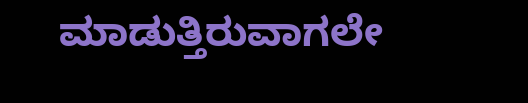ಮಾಡುತ್ತಿರುವಾಗಲೇ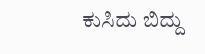ಕುಸಿದು ಬಿದ್ದು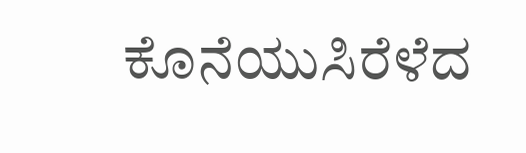ಕೊನೆಯುಸಿರೆಳೆದ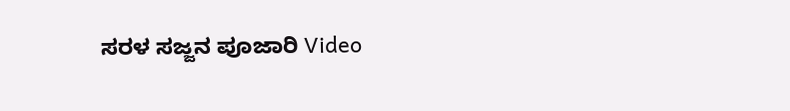ಸರಳ ಸಜ್ಜನ ಪೂಜಾರಿ Video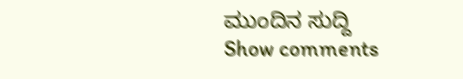ಮುಂದಿನ ಸುದ್ದಿ
Show comments